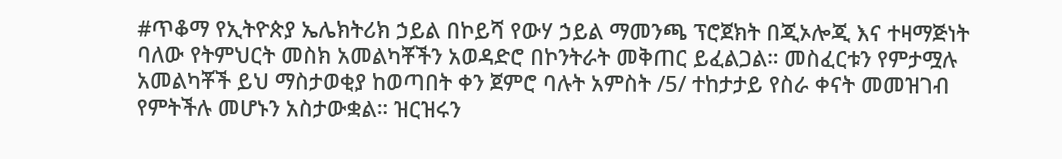#ጥቆማ የኢትዮጵያ ኤሌክትሪክ ኃይል በኮይሻ የውሃ ኃይል ማመንጫ ፕሮጀክት በጂኦሎጂ እና ተዛማጅነት ባለው የትምህርት መስክ አመልካቾችን አወዳድሮ በኮንትራት መቅጠር ይፈልጋል። መስፈርቱን የምታሟሉ አመልካቾች ይህ ማስታወቂያ ከወጣበት ቀን ጀምሮ ባሉት አምስት /5/ ተከታታይ የስራ ቀናት መመዝገብ የምትችሉ መሆኑን አስታውቋል። ዝርዝሩን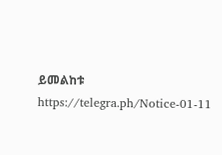ይመልከቱ https://telegra.ph/Notice-01-11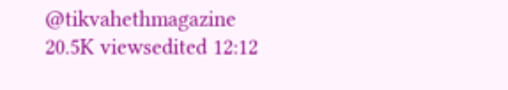@tikvahethmagazine 20.5K viewsedited 12:12